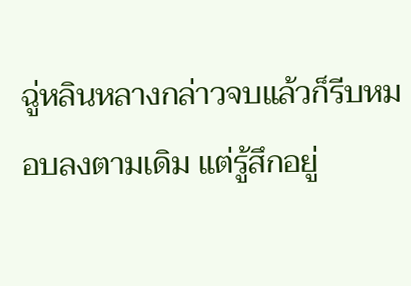ฉู่หลินหลางกล่าวจบแล้วก็รีบหมอบลงตามเดิม แต่รู้สึกอยู่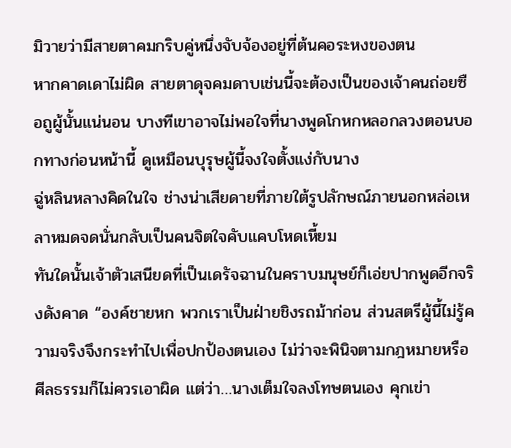มิวายว่ามีสายตาคมกริบคู่หนึ่งจับจ้องอยู่ที่ต้นคอระหงของตน
หากคาดเดาไม่ผิด สายตาดุจคมดาบเช่นนี้จะต้องเป็นของเจ้าคนถ่อยซือถูผู้นั้นแน่นอน บางทีเขาอาจไม่พอใจที่นางพูดโกหกหลอกลวงตอนบอกทางก่อนหน้านี้ ดูเหมือนบุรุษผู้นี้จงใจตั้งแง่กับนาง
ฉู่หลินหลางคิดในใจ ช่างน่าเสียดายที่ภายใต้รูปลักษณ์ภายนอกหล่อเหลาหมดจดนั่นกลับเป็นคนจิตใจคับแคบโหดเหี้ยม
ทันใดนั้นเจ้าตัวเสนียดที่เป็นเดรัจฉานในคราบมนุษย์ก็เอ่ยปากพูดอีกจริงดังคาด “องค์ชายหก พวกเราเป็นฝ่ายชิงรถม้าก่อน ส่วนสตรีผู้นี้ไม่รู้ความจริงจึงกระทำไปเพื่อปกป้องตนเอง ไม่ว่าจะพินิจตามกฎหมายหรือศีลธรรมก็ไม่ควรเอาผิด แต่ว่า…นางเต็มใจลงโทษตนเอง คุกเข่า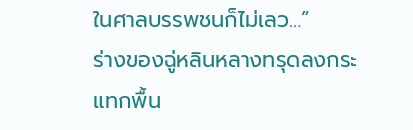ในศาลบรรพชนก็ไม่เลว…”
ร่างของฉู่หลินหลางทรุดลงกระแทกพื้น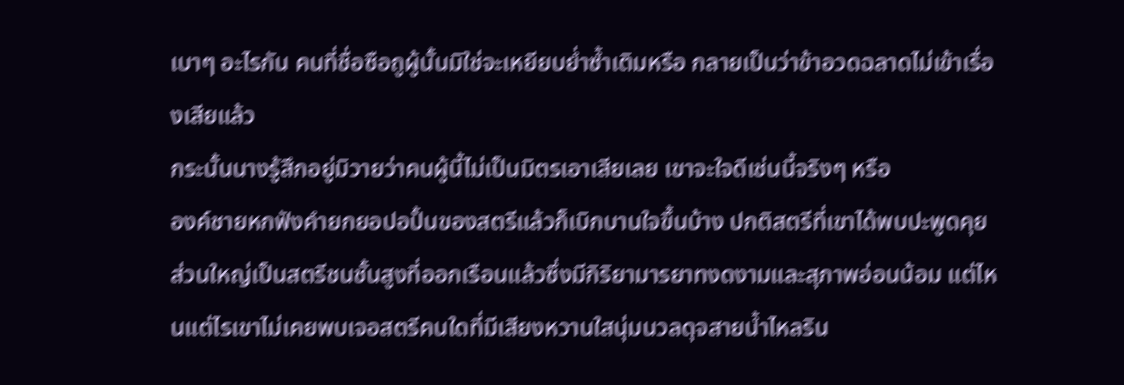เบาๆ อะไรกัน คนที่ชื่อซือถูผู้นั้นมิใช่จะเหยียบย่ำซ้ำเติมหรือ กลายเป็นว่าข้าอวดฉลาดไม่เข้าเรื่องเสียแล้ว
กระนั้นนางรู้สึกอยู่มิวายว่าคนผู้นี้ไม่เป็นมิตรเอาเสียเลย เขาจะใจดีเช่นนี้จริงๆ หรือ
องค์ชายหกฟังคำยกยอปอปั้นของสตรีแล้วก็เบิกบานใจขึ้นบ้าง ปกติสตรีที่เขาได้พบปะพูดคุยส่วนใหญ่เป็นสตรีชนชั้นสูงที่ออกเรือนแล้วซึ่งมีกิริยามารยาทงดงามและสุภาพอ่อนน้อม แต่ไหนแต่ไรเขาไม่เคยพบเจอสตรีคนใดที่มีเสียงหวานใสนุ่มนวลดุจสายน้ำไหลริน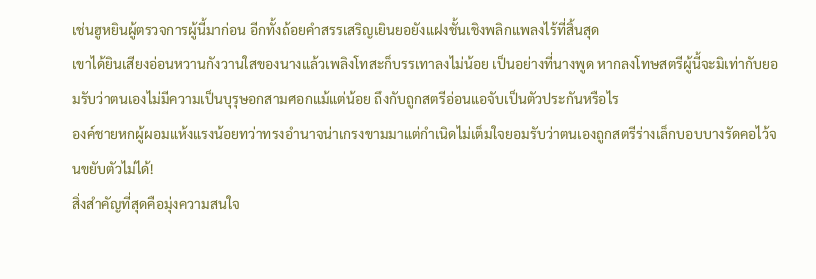เช่นฮูหยินผู้ตรวจการผู้นี้มาก่อน อีกทั้งถ้อยคำสรรเสริญเยินยอยังแฝงชั้นเชิงพลิกแพลงไร้ที่สิ้นสุด
เขาได้ยินเสียงอ่อนหวานกังวานใสของนางแล้วเพลิงโทสะก็บรรเทาลงไม่น้อย เป็นอย่างที่นางพูด หากลงโทษสตรีผู้นี้จะมิเท่ากับยอมรับว่าตนเองไม่มีความเป็นบุรุษอกสามศอกแม้แต่น้อย ถึงกับถูกสตรีอ่อนแอจับเป็นตัวประกันหรือไร
องค์ชายหกผู้ผอมแห้งแรงน้อยทว่าทรงอำนาจน่าเกรงขามมาแต่กำเนิดไม่เต็มใจยอมรับว่าตนเองถูกสตรีร่างเล็กบอบบางรัดคอไว้จนขยับตัวไม่ได้!
สิ่งสำคัญที่สุดคือมุ่งความสนใจ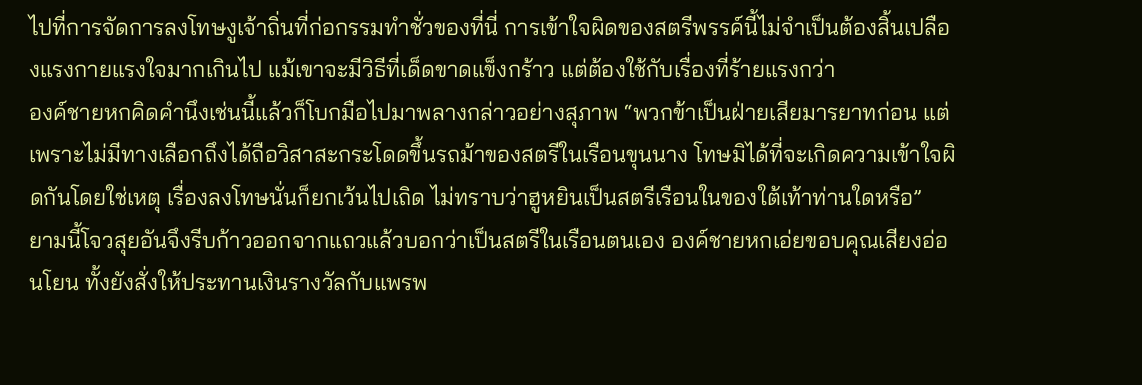ไปที่การจัดการลงโทษงูเจ้าถิ่นที่ก่อกรรมทำชั่วของที่นี่ การเข้าใจผิดของสตรีพรรค์นี้ไม่จำเป็นต้องสิ้นเปลืองแรงกายแรงใจมากเกินไป แม้เขาจะมีวิธีที่เด็ดขาดแข็งกร้าว แต่ต้องใช้กับเรื่องที่ร้ายแรงกว่า
องค์ชายหกคิดคำนึงเช่นนี้แล้วก็โบกมือไปมาพลางกล่าวอย่างสุภาพ “พวกข้าเป็นฝ่ายเสียมารยาทก่อน แต่เพราะไม่มีทางเลือกถึงได้ถือวิสาสะกระโดดขึ้นรถม้าของสตรีในเรือนขุนนาง โทษมิได้ที่จะเกิดความเข้าใจผิดกันโดยใช่เหตุ เรื่องลงโทษนั่นก็ยกเว้นไปเถิด ไม่ทราบว่าฮูหยินเป็นสตรีเรือนในของใต้เท้าท่านใดหรือ”
ยามนี้โจวสุยอันจึงรีบก้าวออกจากแถวแล้วบอกว่าเป็นสตรีในเรือนตนเอง องค์ชายหกเอ่ยขอบคุณเสียงอ่อนโยน ทั้งยังสั่งให้ประทานเงินรางวัลกับแพรพ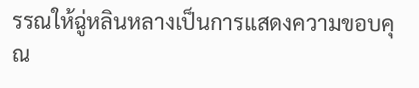รรณให้ฉู่หลินหลางเป็นการแสดงความขอบคุณ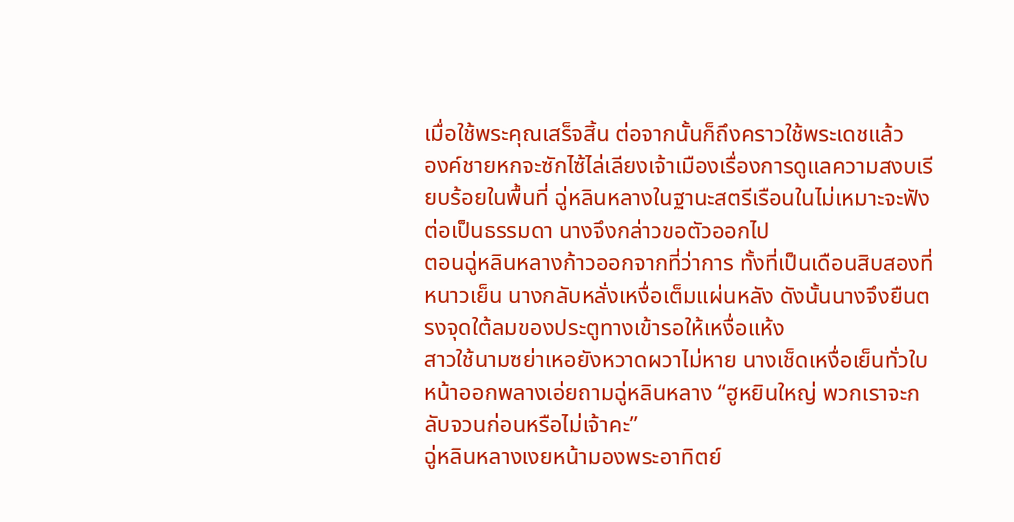เมื่อใช้พระคุณเสร็จสิ้น ต่อจากนั้นก็ถึงคราวใช้พระเดชแล้ว
องค์ชายหกจะซักไซ้ไล่เลียงเจ้าเมืองเรื่องการดูแลความสงบเรียบร้อยในพื้นที่ ฉู่หลินหลางในฐานะสตรีเรือนในไม่เหมาะจะฟังต่อเป็นธรรมดา นางจึงกล่าวขอตัวออกไป
ตอนฉู่หลินหลางก้าวออกจากที่ว่าการ ทั้งที่เป็นเดือนสิบสองที่หนาวเย็น นางกลับหลั่งเหงื่อเต็มแผ่นหลัง ดังนั้นนางจึงยืนตรงจุดใต้ลมของประตูทางเข้ารอให้เหงื่อแห้ง
สาวใช้นามซย่าเหอยังหวาดผวาไม่หาย นางเช็ดเหงื่อเย็นทั่วใบหน้าออกพลางเอ่ยถามฉู่หลินหลาง “ฮูหยินใหญ่ พวกเราจะกลับจวนก่อนหรือไม่เจ้าคะ”
ฉู่หลินหลางเงยหน้ามองพระอาทิตย์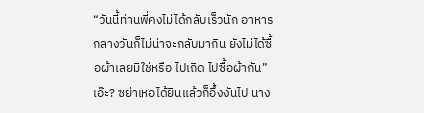“วันนี้ท่านพี่คงไม่ได้กลับเร็วนัก อาหารกลางวันก็ไม่น่าจะกลับมากิน ยังไม่ได้ซื้อผ้าเลยมิใช่หรือ ไปเถิด ไปซื้อผ้ากัน”
เอ๊ะ? ซย่าเหอได้ยินแล้วก็อึ้งงันไป นาง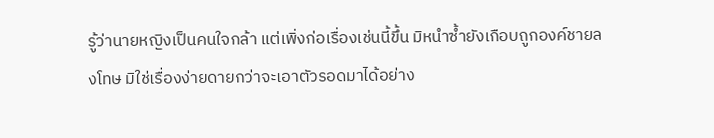รู้ว่านายหญิงเป็นคนใจกล้า แต่เพิ่งก่อเรื่องเช่นนี้ขึ้น มิหนำซ้ำยังเกือบถูกองค์ชายลงโทษ มิใช่เรื่องง่ายดายกว่าจะเอาตัวรอดมาได้อย่าง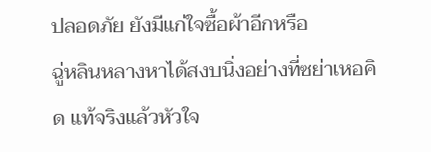ปลอดภัย ยังมีแก่ใจซื้อผ้าอีกหรือ
ฉู่หลินหลางหาได้สงบนิ่งอย่างที่ซย่าเหอคิด แท้จริงแล้วหัวใจ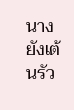นางยังเต้นรัว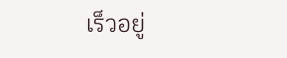เร็วอยู่